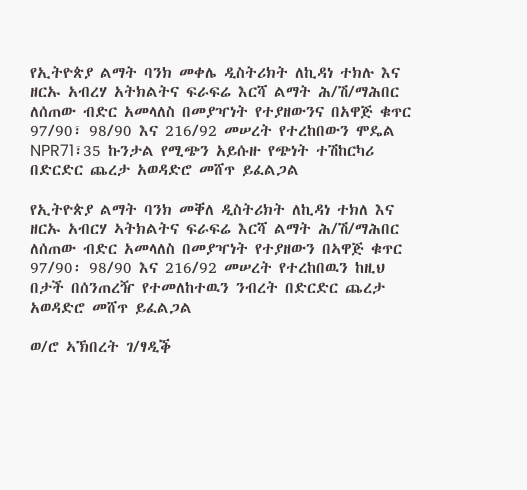የኢትዮጵያ ልማት ባንክ መቀሌ ዲስትሪክት ለኪዳነ ተክሉ እና ዘርኡ አብረሃ አትክልትና ፍራፍሬ እርሻ ልማት ሕ/ሽ/ማሕበር ለሰጠው ብድር አመላለስ በመያዣነት የተያዘውንና በአዋጅ ቁጥር 97/90፣ 98/90 እና 216/92 መሠረት የተረከበውን ሞዴል NPR71፣35 ኩንታል የሚጭን አይሱዙ የጭነት ተሽከርካሪ በድርድር ጨረታ አወዳድሮ መሸጥ ይፈልጋል

የኢትዮጵያ ልማት ባንክ መቐለ ዲስትሪክት ለኪዳነ ተክለ እና ዘርኡ አብርሃ ኣትክልትና ፍራፍሬ እርሻ ልማት ሕ/ሽ/ማሕበር ለሰጠው ብድር አመላለስ በመያዣነት የተያዘውን በኣዋጅ ቁጥር 97/90፡ 98/90 እና 216/92 መሠረት የተረከበዉን ከዚህ በታች በሰንጠረዥ የተመለከተዉን ንብረት በድርድር ጨረታ አወዳድሮ መሸጥ ይፈልጋል

ወ/ሮ ኣኽበረት ገ/ፃዲቕ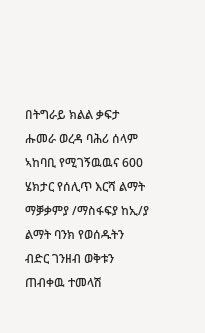በትግራይ ክልል ቃፍታ ሑመራ ወረዳ ባሕሪ ሰላም ኣከባቢ የሚገኝዉዉና 600 ሄክታር የሰሊጥ እርሻ ልማት ማቓቃምያ /ማስፋፍያ ከኢ/ያ ልማት ባንክ የወሰዱትን ብድር ገንዘብ ወቅቱን ጠብቀዉ ተመላሽ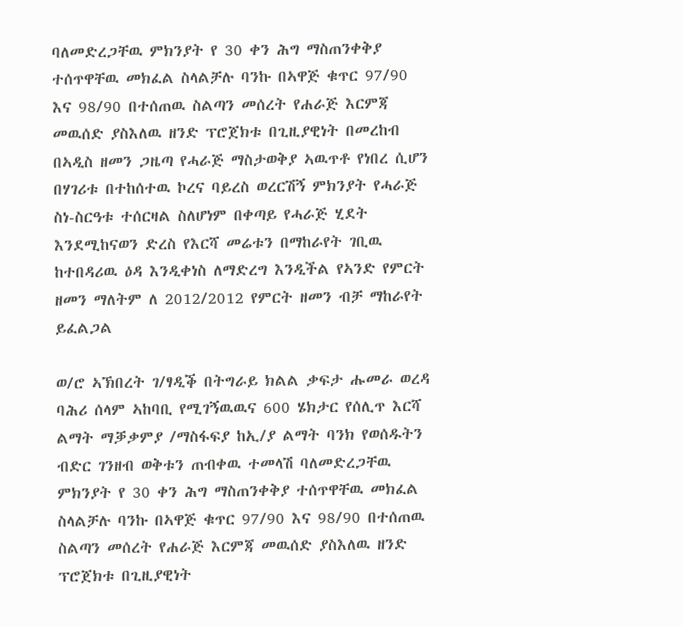ባለመድረጋቸዉ ምክንያት የ 30 ቀን ሕግ ማስጠንቀቅያ ተሰጥዋቸዉ መክፈል ስላልቻሉ ባንኩ በኣዋጅ ቁጥር 97/90 እና 98/90 በተሰጠዉ ስልጣን መሰረት የሐራጅ እርምጃ መዉሰድ ያስእለዉ ዘንድ ፕሮጀክቱ በጊዚያዊነት በመረከብ በኣዲስ ዘመን ጋዜጣ የሓራጅ ማስታወቅያ ኣዉጥቶ የነበረ ሲሆን በሃገሪቱ በተከሰተዉ ኮረና ባይረስ ወረርሽኝ ምክንያት የሓራጅ ስነ-ስርዓቱ ተሰርዛል ስለሆነም በቀጣይ የሓራጅ ሂደት እንደሚከናወን ድረስ የእርሻ መሬቱን በማከራየት ገቢዉ ከተበዳሪዉ ዕዳ እንዲቀነስ ለማድረግ እንዲችል የኣንድ የምርት ዘመን ማለትም ለ 2012/2012 የምርት ዘመን ብቻ ማከራየት ይፈልጋል

ወ/ሮ ኣኽበረት ገ/ፃዲቕ በትግራይ ክልል ቃፍታ ሑመራ ወረዳ ባሕሪ ሰላም ኣከባቢ የሚገኝዉዉና 600 ሄክታር የሰሊጥ እርሻ ልማት ማቓቃምያ /ማስፋፍያ ከኢ/ያ ልማት ባንክ የወሰዱትን ብድር ገንዘብ ወቅቱን ጠብቀዉ ተመላሽ ባለመድረጋቸዉ ምክንያት የ 30 ቀን ሕግ ማስጠንቀቅያ ተሰጥዋቸዉ መክፈል ስላልቻሉ ባንኩ በኣዋጅ ቁጥር 97/90 እና 98/90 በተሰጠዉ ስልጣን መሰረት የሐራጅ እርምጃ መዉሰድ ያስእለዉ ዘንድ ፕሮጀክቱ በጊዚያዊነት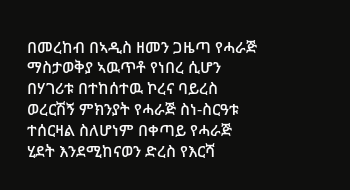በመረከብ በኣዲስ ዘመን ጋዜጣ የሓራጅ ማስታወቅያ ኣዉጥቶ የነበረ ሲሆን በሃገሪቱ በተከሰተዉ ኮረና ባይረስ ወረርሽኝ ምክንያት የሓራጅ ስነ-ስርዓቱ ተሰርዛል ስለሆነም በቀጣይ የሓራጅ ሂደት እንደሚከናወን ድረስ የእርሻ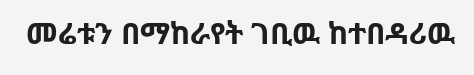መሬቱን በማከራየት ገቢዉ ከተበዳሪዉ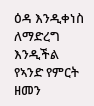ዕዳ እንዲቀነስ ለማድረግ እንዲችል የኣንድ የምርት ዘመን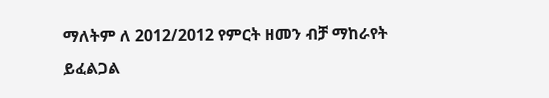ማለትም ለ 2012/2012 የምርት ዘመን ብቻ ማከራየት ይፈልጋል